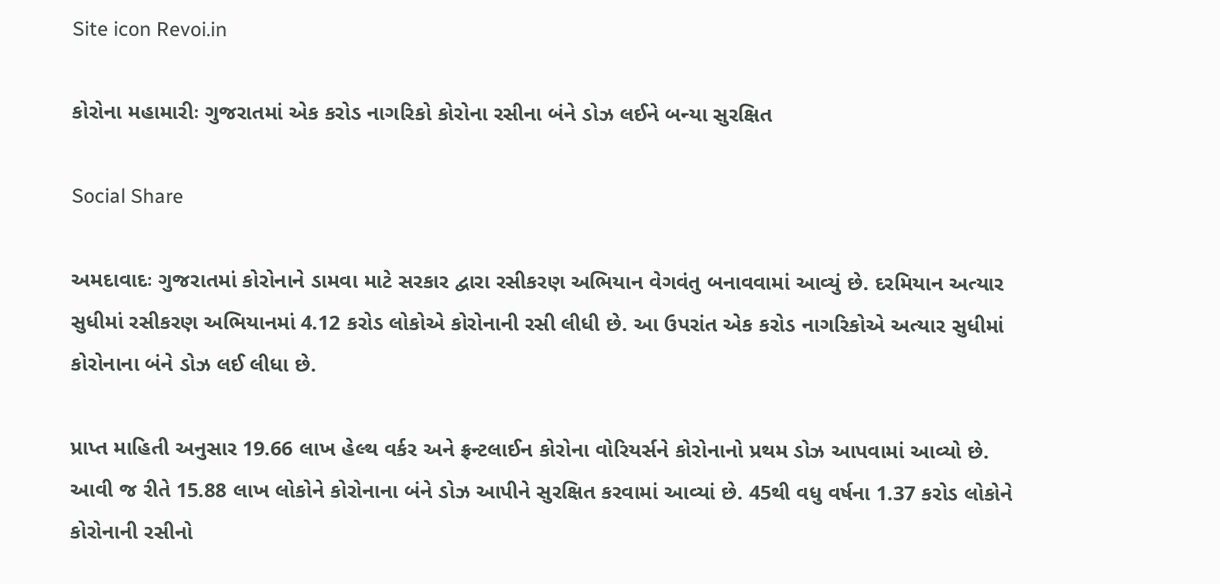Site icon Revoi.in

કોરોના મહામારીઃ ગુજરાતમાં એક કરોડ નાગરિકો કોરોના રસીના બંને ડોઝ લઈને બન્યા સુરક્ષિત

Social Share

અમદાવાદઃ ગુજરાતમાં કોરોનાને ડામવા માટે સરકાર દ્વારા રસીકરણ અભિયાન વેગવંતુ બનાવવામાં આવ્યું છે. દરમિયાન અત્યાર સુધીમાં રસીકરણ અભિયાનમાં 4.12 કરોડ લોકોએ કોરોનાની રસી લીધી છે. આ ઉપરાંત એક કરોડ નાગરિકોએ અત્યાર સુધીમાં કોરોનાના બંને ડોઝ લઈ લીધા છે.

પ્રાપ્ત માહિતી અનુસાર 19.66 લાખ હેલ્થ વર્કર અને ફ્રન્ટલાઈન કોરોના વોરિયર્સને કોરોનાનો પ્રથમ ડોઝ આપવામાં આવ્યો છે. આવી જ રીતે 15.88 લાખ લોકોને કોરોનાના બંને ડોઝ આપીને સુરક્ષિત કરવામાં આવ્યાં છે. 45થી વધુ વર્ષના 1.37 કરોડ લોકોને કોરોનાની રસીનો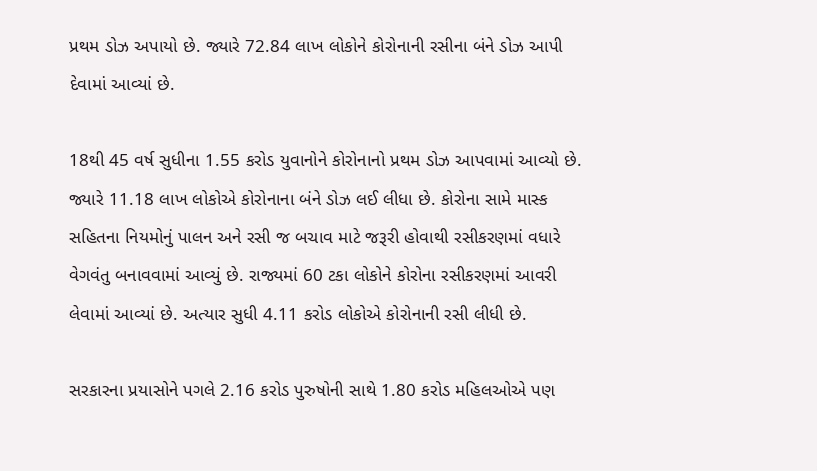પ્રથમ ડોઝ અપાયો છે. જ્યારે 72.84 લાખ લોકોને કોરોનાની રસીના બંને ડોઝ આપી દેવામાં આવ્યાં છે.

18થી 45 વર્ષ સુધીના 1.55 કરોડ યુવાનોને કોરોનાનો પ્રથમ ડોઝ આપવામાં આવ્યો છે. જ્યારે 11.18 લાખ લોકોએ કોરોનાના બંને ડોઝ લઈ લીધા છે. કોરોના સામે માસ્ક સહિતના નિયમોનું પાલન અને રસી જ બચાવ માટે જરૂરી હોવાથી રસીકરણમાં વધારે વેગવંતુ બનાવવામાં આવ્યું છે. રાજ્યમાં 60 ટકા લોકોને કોરોના રસીકરણમાં આવરી લેવામાં આવ્યાં છે. અત્યાર સુધી 4.11 કરોડ લોકોએ કોરોનાની રસી લીધી છે.

સરકારના પ્રયાસોને પગલે 2.16 કરોડ પુરુષોની સાથે 1.80 કરોડ મહિલઓએ પણ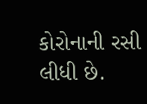કોરોનાની રસી લીધી છે.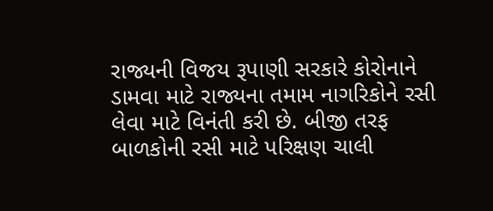રાજ્યની વિજય રૂપાણી સરકારે કોરોનાને ડામવા માટે રાજ્યના તમામ નાગરિકોને રસી લેવા માટે વિનંતી કરી છે. બીજી તરફ બાળકોની રસી માટે પરિક્ષણ ચાલી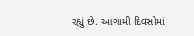રહ્યું છે. આગામી દિવસોમાં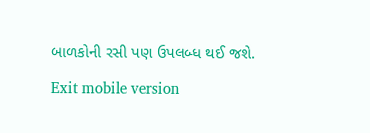બાળકોની રસી પણ ઉપલબ્ધ થઈ જશે.

Exit mobile version